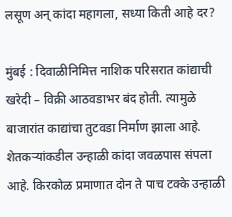लसूण अन् कांदा महागला, सध्या किती आहे दर?

मुंबई : दिवाळीनिमित्त नाशिक परिसरात कांद्याची खरेदी – विक्री आठवडाभर बंद होती. त्यामुळे बाजारांत काद्यांचा तुटवडा निर्माण झाला आहे. शेतकऱ्यांकडील उन्हाळी कांदा जवळपास संपला आहे. किरकोळ प्रमाणात दोन ते पाच टक्के उन्हाळी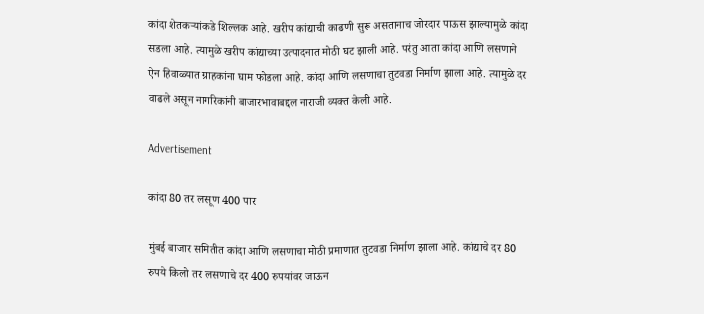कांदा शेतकऱ्यांकडे शिल्लक आहे. खरीप कांद्याची काढणी सुरू असतानाच जोरदार पाऊस झाल्यामुळे कांदा सडला आहे. त्यामुळे खरीप कांद्याच्या उत्पादनात मोठी घट झाली आहे. परंतु आता कांदा आणि लसणाने ऐन हिवाळ्यात ग्राहकांना घाम फोडला आहे. कांदा आणि लसणाचा तुटवडा निर्माण झाला आहे. त्यामुळे दर वाढले असून नागरिकांनी बाजारभावाबद्दल नाराजी व्यक्त केली आहे.

Advertisement

कांदा 80 तर लसूण 400 पार

मुंबई बाजार समितीत कांदा आणि लसणाचा मोठी प्रमाणात तुटवडा निर्माण झाला आहे. कांद्याचे दर 80 रुपये किलो तर लसणाचे दर 400 रुपयांवर जाऊन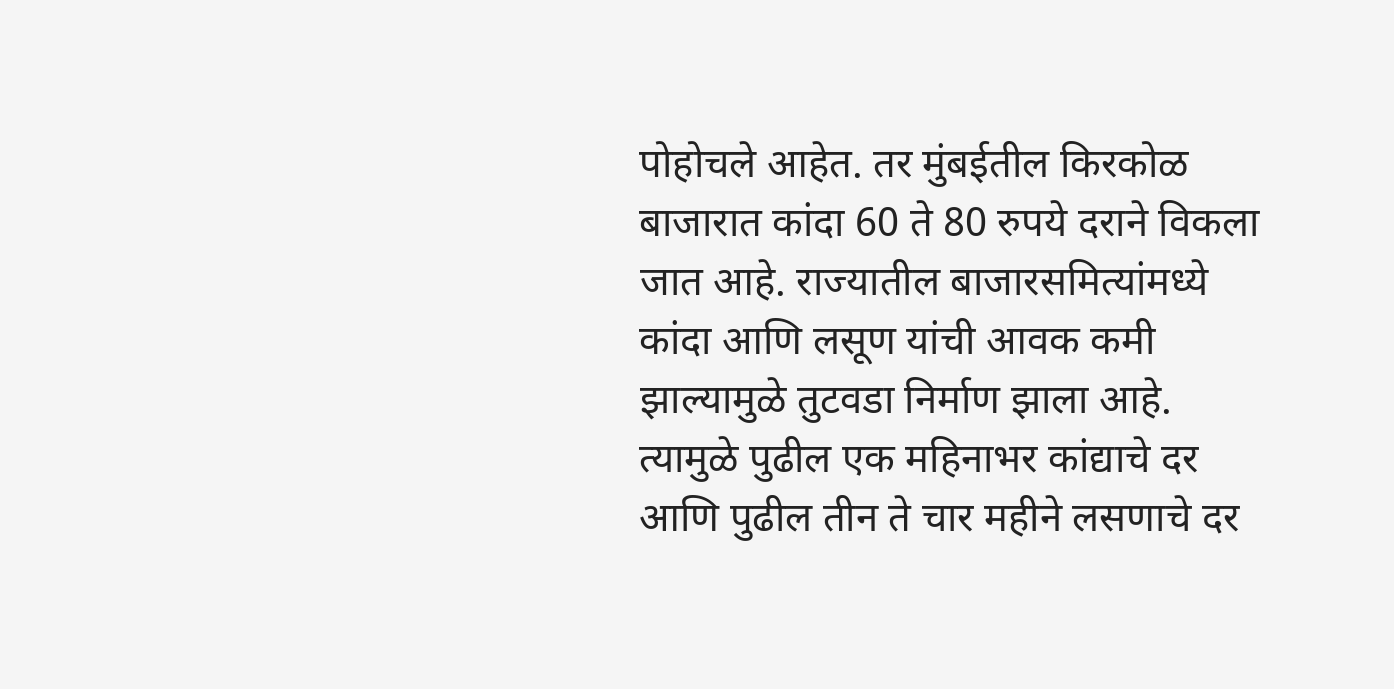पोहोचले आहेत. तर मुंबईतील किरकोळ बाजारात कांदा 60 ते 80 रुपये दराने विकला जात आहे. राज्यातील बाजारसमित्यांमध्ये कांदा आणि लसूण यांची आवक कमी झाल्यामुळे तुटवडा निर्माण झाला आहे. त्यामुळे पुढील एक महिनाभर कांद्याचे दर आणि पुढील तीन ते चार महीने लसणाचे दर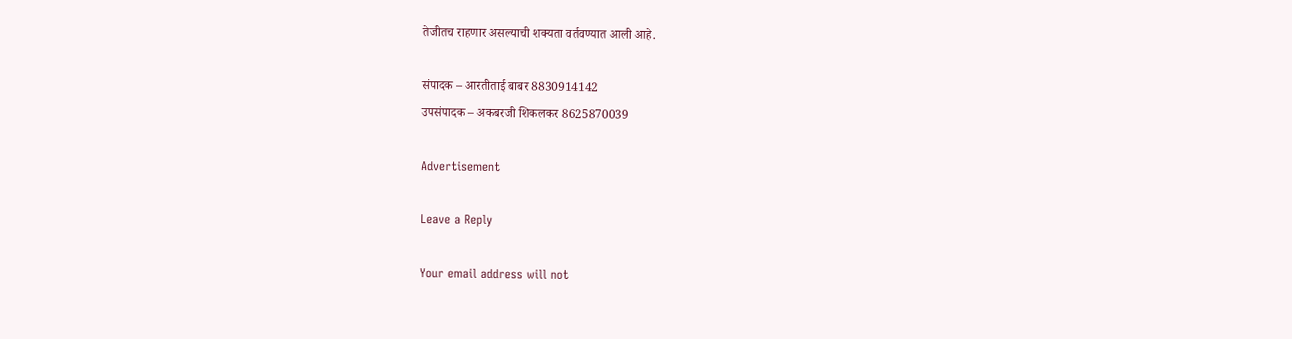तेजीतच राहणार असल्याची शक्यता वर्तवण्यात आली आहे.

संपादक – आरतीताई बाबर 8830914142
उपसंपादक – अकबरजी शिकलकर 8625870039

Advertisement

Leave a Reply

Your email address will not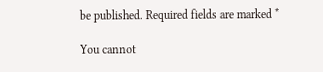be published. Required fields are marked *

You cannot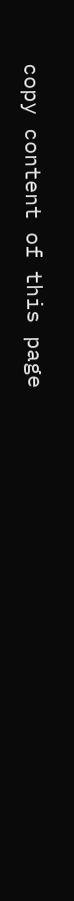copy content of this page